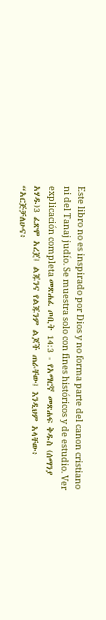Este libro no es inspirado por Dios y no forma parte del canon cristiano ni del Tanaj judío. Se muestra solo con fines históricos y de estudio. Ver explicación completa መጽሐፈ ጦቢት 14:3 - የአማርኛ መጽሐፍ ቅዱስ (ሰማንያ አሃዱ)3 ፈጽሞ አረጀ፤ ልጁንና የልጁንም ልጆች ጠራቸው፤ እንዲህም አላቸው፥ “አርጅቻለሁና፥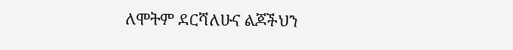ለሞትም ደርሻለሁና ልጆችህን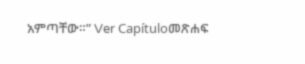አምጣቸው።” Ver Capítuloመጽሐፍ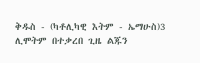ቅዱስ - (ካቶሊካዊ እትም - ኤማሁስ)3 ሊሞትም በተቃረበ ጊዜ ልጁን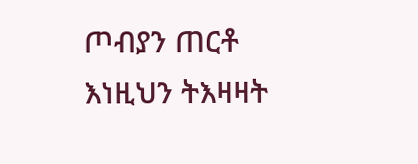ጦብያን ጠርቶ እነዚህን ትእዛዛት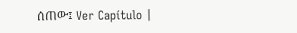ሰጠው፤ Ver Capítulo |